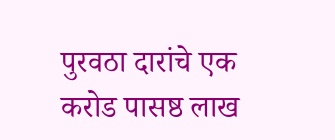पुरवठा दारांचे एक करोड पासष्ठ लाख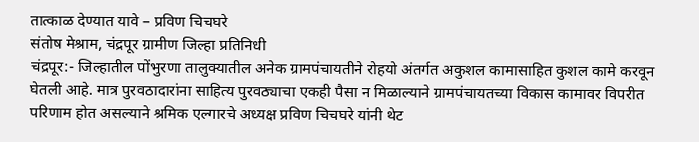तात्काळ देण्यात यावे – प्रविण चिचघरे
संतोष मेश्राम, चंद्रपूर ग्रामीण जिल्हा प्रतिनिधी
चंद्रपूर:- जिल्हातील पोंभुरणा तालुक्यातील अनेक ग्रामपंचायतीने रोहयो अंतर्गत अकुशल कामासाहित कुशल कामे करवून घेतली आहे. मात्र पुरवठादारांना साहित्य पुरवठ्याचा एकही पैसा न मिळाल्याने ग्रामपंचायतच्या विकास कामावर विपरीत परिणाम होत असल्याने श्रमिक एल्गारचे अध्यक्ष प्रविण चिचघरे यांनी थेट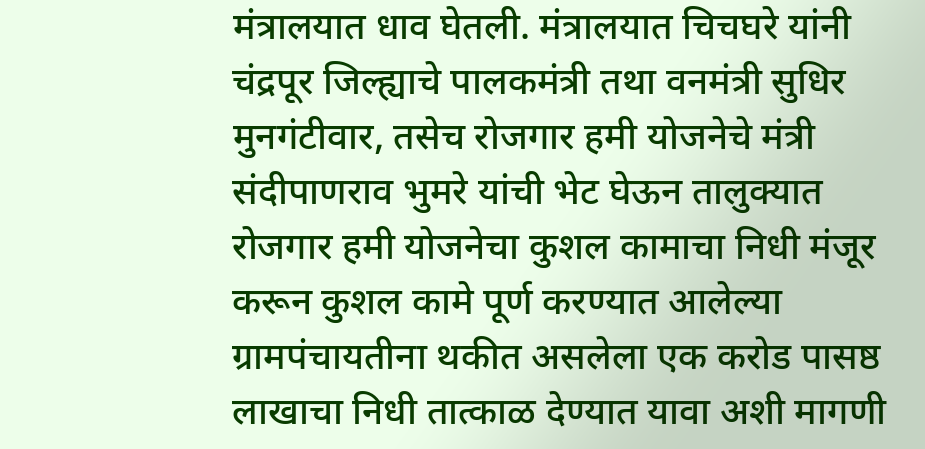मंत्रालयात धाव घेतली. मंत्रालयात चिचघरे यांनी चंद्रपूर जिल्ह्याचे पालकमंत्री तथा वनमंत्री सुधिर मुनगंटीवार, तसेच रोजगार हमी योजनेचे मंत्री संदीपाणराव भुमरे यांची भेट घेऊन तालुक्यात रोजगार हमी योजनेचा कुशल कामाचा निधी मंजूर करून कुशल कामे पूर्ण करण्यात आलेल्या ग्रामपंचायतीना थकीत असलेला एक करोड पासष्ठ लाखाचा निधी तात्काळ देण्यात यावा अशी मागणी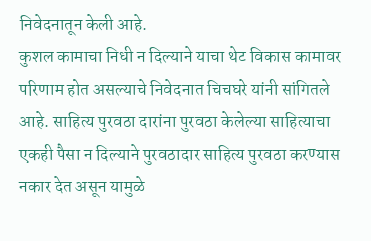निवेदनातून केली आहे.
कुशल कामाचा निधी न दिल्याने याचा थेट विकास कामावर परिणाम होत असल्याचे निवेदनात चिचघरे यांनी सांगितले आहे. साहित्य पुरवठा दारांना पुरवठा केलेल्या साहित्याचा एकही पैसा न दिल्याने पुरवठादार साहित्य पुरवठा करण्यास नकार देत असून यामुळे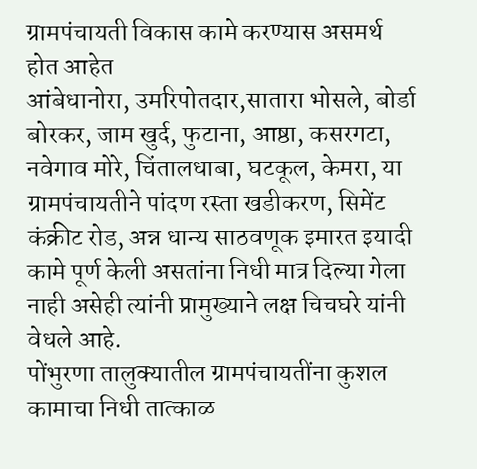ग्रामपंचायती विकास कामे करण्यास असमर्थ होत आहेत
आंबेधानोरा, उमरिपोतदार,सातारा भोसले, बोर्डा बोरकर, जाम खुर्द, फुटाना, आष्ठा, कसरगटा, नवेगाव मोरे, चिंतालधाबा, घटकूल, केमरा, या ग्रामपंचायतीने पांदण रस्ता खडीकरण, सिमेंट कंक्रीट रोड, अन्न धान्य साठवणूक इमारत इयादी कामे पूर्ण केली असतांना निधी मात्र दिल्या गेला नाही असेही त्यांनी प्रामुख्याने लक्ष चिचघरे यांनी वेधले आहे.
पोंभुरणा तालुक्यातील ग्रामपंचायतींना कुशल कामाचा निधी तात्काळ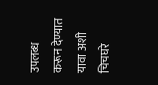उपलब्ध करून देण्यात यावा अशी चिचघरे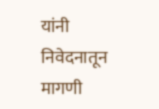यांनी निवेदनातून मागणी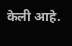केली आहे.